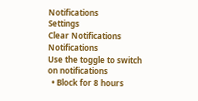Notifications
Settings
Clear Notifications
Notifications
Use the toggle to switch on notifications
  • Block for 8 hours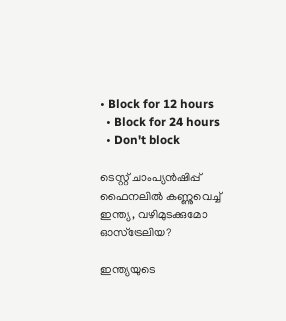• Block for 12 hours
  • Block for 24 hours
  • Don't block

ടെസ്റ്റ് ചാംപ്യന്‍ഷിപ്പ് ഫൈനലില്‍ കണ്ണുവെച്ച് ഇന്ത്യ, വഴിമുടക്കുമോ ഓസ്‌ട്രേലിയ?

ഇന്ത്യയുടെ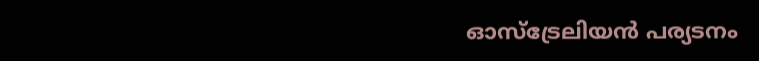ഓസ്‌ട്രേലിയന്‍ പര്യടനം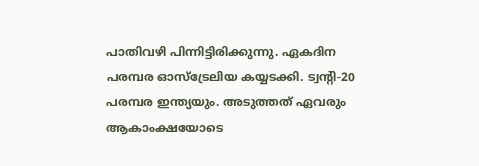പാതിവഴി പിന്നിട്ടിരിക്കുന്നു. ഏകദിന പരമ്പര ഓസ്‌ട്രേലിയ കയ്യടക്കി. ട്വന്റി-20 പരമ്പര ഇന്ത്യയും. അടുത്തത് ഏവരും ആകാംക്ഷയോടെ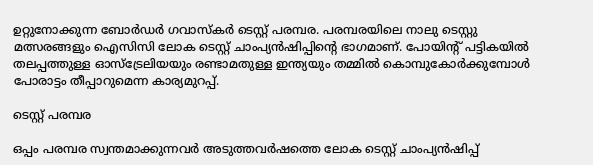ഉറ്റുനോക്കുന്ന ബോര്‍ഡര്‍ ഗവാസ്‌കര്‍ ടെസ്റ്റ് പരമ്പര. പരമ്പരയിലെ നാലു ടെസ്റ്റു മത്സരങ്ങളും ഐസിസി ലോക ടെസ്റ്റ് ചാംപ്യന്‍ഷിപ്പിന്റെ ഭാഗമാണ്. പോയിന്റ് പട്ടികയില്‍ തലപ്പത്തുള്ള ഓസ്‌ട്രേലിയയും രണ്ടാമതുള്ള ഇന്ത്യയും തമ്മില്‍ കൊമ്പുകോര്‍ക്കുമ്പോള്‍ പോരാട്ടം തീപ്പാറുമെന്ന കാര്യമുറപ്പ്.

ടെസ്റ്റ് പരമ്പര

ഒപ്പം പരമ്പര സ്വന്തമാക്കുന്നവര്‍ അടുത്തവര്‍ഷത്തെ ലോക ടെസ്റ്റ് ചാംപ്യന്‍ഷിപ്പ്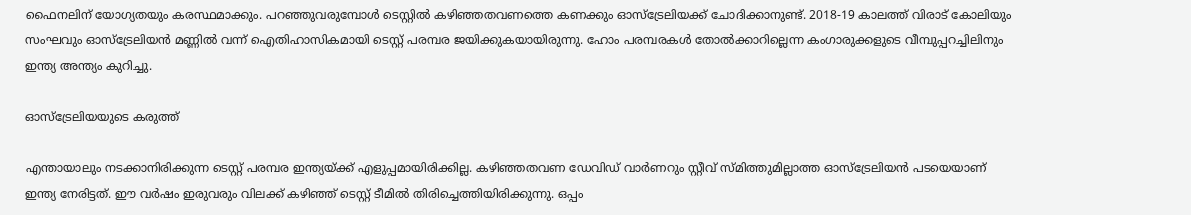ഫൈനലിന് യോഗ്യതയും കരസ്ഥമാക്കും. പറഞ്ഞുവരുമ്പോള്‍ ടെസ്റ്റില്‍ കഴിഞ്ഞതവണത്തെ കണക്കും ഓസ്‌ട്രേലിയക്ക് ചോദിക്കാനുണ്ട്. 2018-19 കാലത്ത് വിരാട് കോലിയും സംഘവും ഓസ്‌ട്രേലിയന്‍ മണ്ണില്‍ വന്ന് ഐതിഹാസികമായി ടെസ്റ്റ് പരമ്പര ജയിക്കുകയായിരുന്നു. ഹോം പരമ്പരകള്‍ തോല്‍ക്കാറില്ലെന്ന കംഗാരുക്കളുടെ വീമ്പുപ്പറച്ചിലിനും ഇന്ത്യ അന്ത്യം കുറിച്ചു.

ഓസ്ട്രേലിയയുടെ കരുത്ത്

എന്തായാലും നടക്കാനിരിക്കുന്ന ടെസ്റ്റ് പരമ്പര ഇന്ത്യയ്ക്ക് എളുപ്പമായിരിക്കില്ല. കഴിഞ്ഞതവണ ഡേവിഡ് വാര്‍ണറും സ്റ്റീവ് സ്മിത്തുമില്ലാത്ത ഓസ്‌ട്രേലിയന്‍ പടയെയാണ് ഇന്ത്യ നേരിട്ടത്. ഈ വര്‍ഷം ഇരുവരും വിലക്ക് കഴിഞ്ഞ് ടെസ്റ്റ് ടീമില്‍ തിരിച്ചെത്തിയിരിക്കുന്നു. ഒപ്പം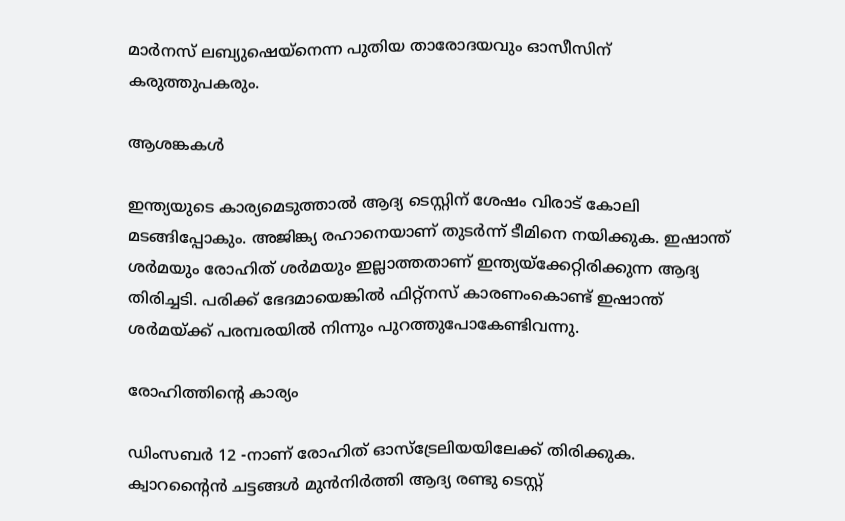മാര്‍നസ് ലബ്യുഷെയ്‌നെന്ന പുതിയ താരോദയവും ഓസീസിന് കരുത്തുപകരും.

ആശങ്കകൾ

ഇന്ത്യയുടെ കാര്യമെടുത്താല്‍ ആദ്യ ടെസ്റ്റിന് ശേഷം വിരാട് കോലി മടങ്ങിപ്പോകും. അജിങ്ക്യ രഹാനെയാണ് തുടര്‍ന്ന് ടീമിനെ നയിക്കുക. ഇഷാന്ത് ശര്‍മയും രോഹിത് ശര്‍മയും ഇല്ലാത്തതാണ് ഇന്ത്യയ്‌ക്കേറ്റിരിക്കുന്ന ആദ്യ തിരിച്ചടി. പരിക്ക് ഭേദമായെങ്കില്‍ ഫിറ്റ്‌നസ് കാരണംകൊണ്ട് ഇഷാന്ത് ശര്‍മയ്ക്ക് പരമ്പരയില്‍ നിന്നും പുറത്തുപോകേണ്ടിവന്നു.

രോഹിത്തിന്റെ കാര്യം

ഡിംസബര്‍ 12 -നാണ് രോഹിത് ഓസ്‌ട്രേലിയയിലേക്ക് തിരിക്കുക. ക്വാറന്റൈന്‍ ചട്ടങ്ങള്‍ മുന്‍നിര്‍ത്തി ആദ്യ രണ്ടു ടെസ്റ്റ്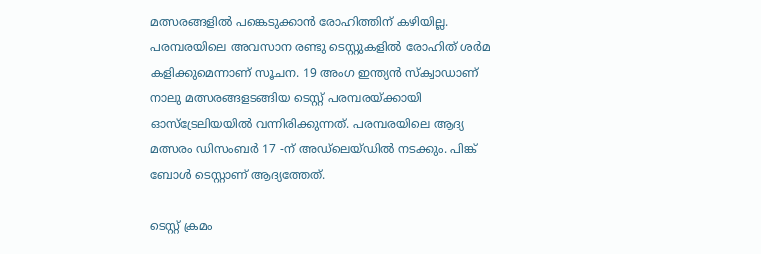മത്സരങ്ങളില്‍ പങ്കെടുക്കാന്‍ രോഹിത്തിന് കഴിയില്ല. പരമ്പരയിലെ അവസാന രണ്ടു ടെസ്റ്റുകളില്‍ രോഹിത് ശര്‍മ കളിക്കുമെന്നാണ് സൂചന. 19 അംഗ ഇന്ത്യന്‍ സ്‌ക്വാഡാണ് നാലു മത്സരങ്ങളടങ്ങിയ ടെസ്റ്റ് പരമ്പരയ്ക്കായി ഓസ്‌ട്രേലിയയില്‍ വന്നിരിക്കുന്നത്. പരമ്പരയിലെ ആദ്യ മത്സരം ഡിസംബര്‍ 17 -ന് അഡ്‌ലെയ്ഡില്‍ നടക്കും. പിങ്ക് ബോള്‍ ടെസ്റ്റാണ് ആദ്യത്തേത്.

ടെസ്റ്റ് ക്രമം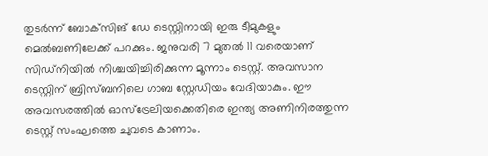തുടര്‍ന്ന് ബോക്‌സിങ് ഡേ ടെസ്റ്റിനായി ഇരു ടീമുകളും മെല്‍ബണിലേക്ക് പറക്കും. ജനുവരി 7 മുതല്‍ 11 വരെയാണ് സിഡ്‌നിയില്‍ നിശ്ചയിച്ചിരിക്കുന്ന മൂന്നാം ടെസ്റ്റ്. അവസാന ടെസ്റ്റിന് ബ്രിസ്ബനിലെ ഗാബ സ്റ്റേഡിയം വേദിയാകും. ഈ അവസരത്തില്‍ ഓസ്‌ട്രേലിയക്കെതിരെ ഇന്ത്യ അണിനിരത്തുന്ന ടെസ്റ്റ് സംഘത്തെ ചുവടെ കാണാം.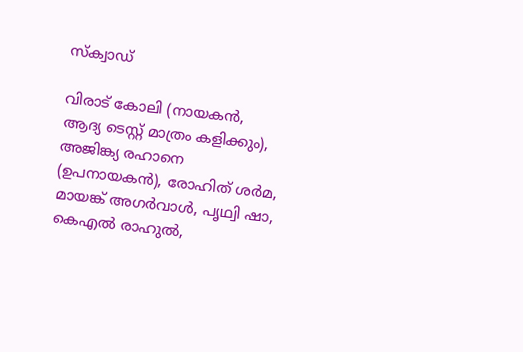സ്ക്വാഡ്

വിരാട് കോലി (നായകന്‍, ആദ്യ ടെസ്റ്റ് മാത്രം കളിക്കും), അജിങ്ക്യ രഹാനെ (ഉപനായകന്‍), രോഹിത് ശര്‍മ, മായങ്ക് അഗര്‍വാള്‍, പൃഥ്വി ഷാ, കെഎല്‍ രാഹുല്‍,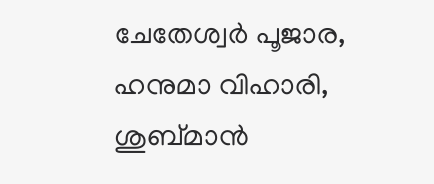ചേതേശ്വര്‍ പൂജാര, ഹനുമാ വിഹാരി, ശുബ്മാന്‍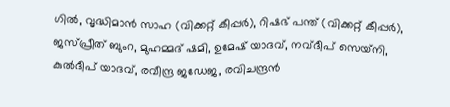ഗില്‍, വൃദ്ധിമാന്‍ സാഹ (വിക്കറ്റ് കീപ്പര്‍), റിഷഭ് പന്ത് (വിക്കറ്റ് കീപ്പര്‍), ജസ്പ്രീത് ബുംറ, മുഹമ്മദ് ഷമി, ഉമേഷ് യാദവ്, നവ്ദീപ് സെയ്‌നി, കുല്‍ദീപ് യാദവ്, രവീന്ദ്ര ജഡേജ, രവിചന്ദ്രന്‍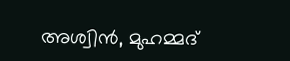അശ്വിന്‍, മുഹമ്മദ്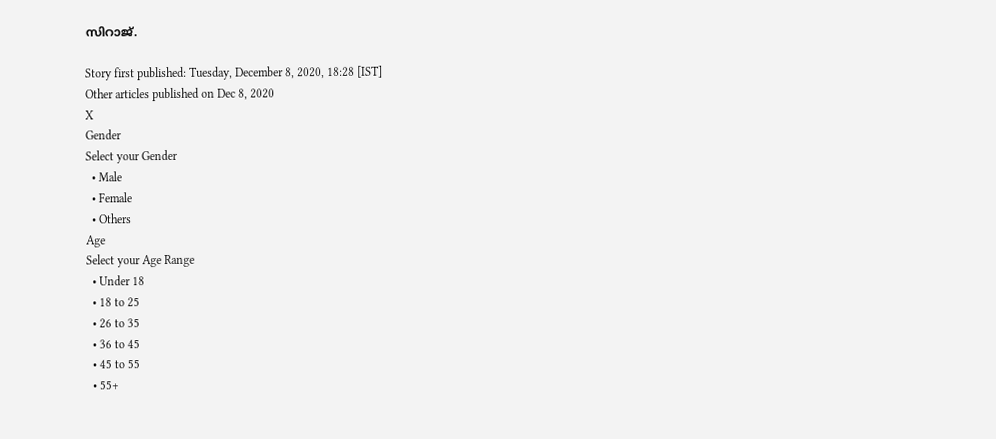സിറാജ്.

Story first published: Tuesday, December 8, 2020, 18:28 [IST]
Other articles published on Dec 8, 2020
X
Gender
Select your Gender
  • Male
  • Female
  • Others
Age
Select your Age Range
  • Under 18
  • 18 to 25
  • 26 to 35
  • 36 to 45
  • 45 to 55
  • 55+